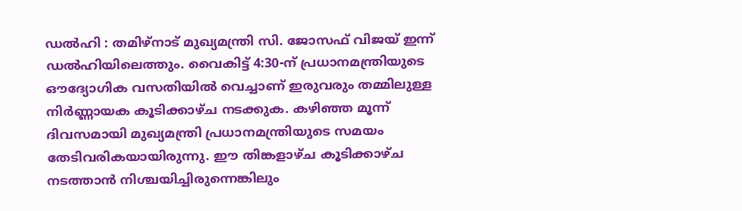ഡൽഹി : തമിഴ്നാട് മുഖ്യമന്ത്രി സി. ജോസഫ് വിജയ് ഇന്ന് ഡൽഹിയിലെത്തും. വൈകിട്ട് 4:30-ന് പ്രധാനമന്ത്രിയുടെ ഔദ്യോഗിക വസതിയിൽ വെച്ചാണ് ഇരുവരും തമ്മിലുള്ള നിർണ്ണായക കൂടിക്കാഴ്ച നടക്കുക. കഴിഞ്ഞ മൂന്ന് ദിവസമായി മുഖ്യമന്ത്രി പ്രധാനമന്ത്രിയുടെ സമയം തേടിവരികയായിരുന്നു. ഈ തിങ്കളാഴ്ച കൂടിക്കാഴ്ച നടത്താൻ നിശ്ചയിച്ചിരുന്നെങ്കിലും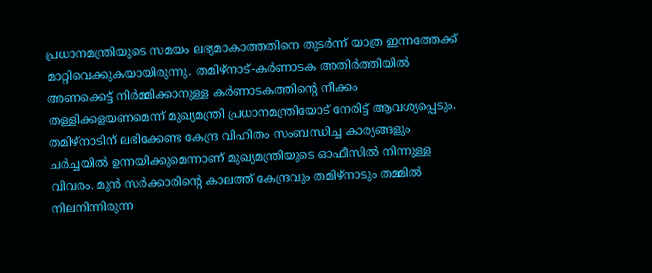പ്രധാനമന്ത്രിയുടെ സമയം ലഭ്യമാകാത്തതിനെ തുടർന്ന് യാത്ര ഇന്നത്തേക്ക് മാറ്റിവെക്കുകയായിരുന്നു. തമിഴ്നാട്-കർണാടക അതിർത്തിയിൽ അണക്കെട്ട് നിർമ്മിക്കാനുള്ള കർണാടകത്തിന്റെ നീക്കം തള്ളിക്കളയണമെന്ന് മുഖ്യമന്ത്രി പ്രധാനമന്ത്രിയോട് നേരിട്ട് ആവശ്യപ്പെടും.
തമിഴ്നാടിന് ലഭിക്കേണ്ട കേന്ദ്ര വിഹിതം സംബന്ധിച്ച കാര്യങ്ങളും ചർച്ചയിൽ ഉന്നയിക്കുമെന്നാണ് മുഖ്യമന്ത്രിയുടെ ഓഫീസിൽ നിന്നുള്ള വിവരം. മുൻ സർക്കാരിന്റെ കാലത്ത് കേന്ദ്രവും തമിഴ്നാടും തമ്മിൽ നിലനിന്നിരുന്ന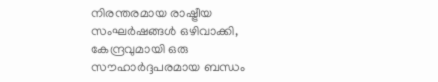നിരന്തരമായ രാഷ്ട്രീയ സംഘർഷങ്ങൾ ഒഴിവാക്കി, കേന്ദ്രവുമായി ഒരു സൗഹാർദ്ദപരമായ ബന്ധം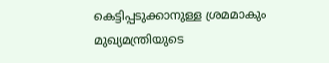കെട്ടിപ്പടുക്കാനുള്ള ശ്രമമാകും മുഖ്യമന്ത്രിയുടെ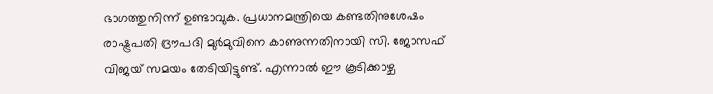ഭാഗത്തുനിന്ന് ഉണ്ടാവുക. പ്രധാനമന്ത്രിയെ കണ്ടതിനുശേഷം രാഷ്ട്രപതി ദ്രൗപദി മുർമുവിനെ കാണുന്നതിനായി സി. ജോസഫ് വിജയ് സമയം തേടിയിട്ടുണ്ട്. എന്നാൽ ഈ കൂടിക്കാഴ്ച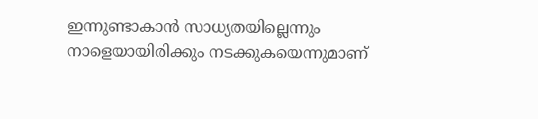ഇന്നുണ്ടാകാൻ സാധ്യതയില്ലെന്നും നാളെയായിരിക്കും നടക്കുകയെന്നുമാണ്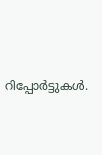റിപ്പോർട്ടുകൾ.